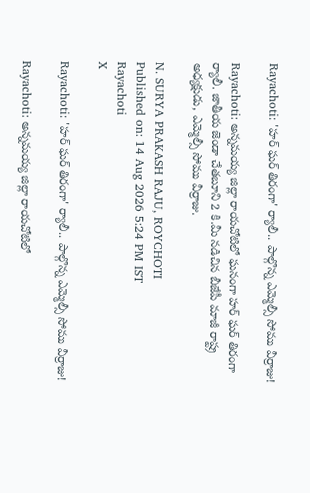Rayachoti: 'హర్ ఘర్ తిరంగా' ర్యాలీ.. పాల్గొన్న ఎమ్మెల్సీ సోము వీర్రాజు!

Rayachoti: అన్నమయ్య జిల్లా రాయచోటిలో ఘనంగా హర్ ఘర్ తిరంగా ర్యాలీ. జాతీయ జెండా చేతబూని 2 కి.మీ నడిచిన బీజేపీ మాజీ రాష్ట్ర అధ్యక్షుడు, ఎమ్మెల్సీ సోము వీర్రాజు.

N. SURYA PRAKASH RAJU, ROYCHOTI
Published on: 14 Aug 2026 5:24 PM IST
Rayachoti
X

Rayachoti: 'హర్ ఘర్ తిరంగా' ర్యాలీ.. పాల్గొన్న ఎమ్మెల్సీ సోము వీర్రాజు!

Rayachoti: అన్నమయ్య జిల్లా రాయచోటిలో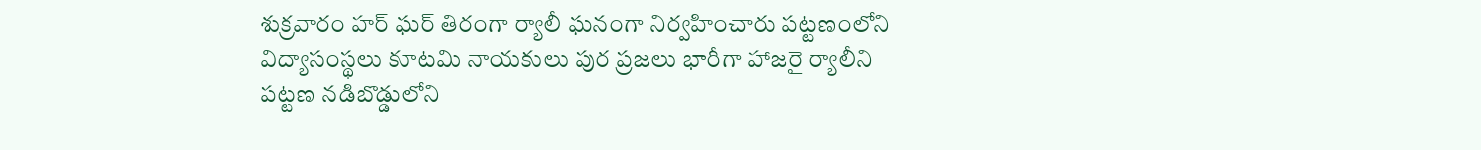శుక్రవారం హర్ ఘర్ తిరంగా ర్యాలీ ఘనంగా నిర్వహించారు పట్టణంలోని విద్యాసంస్థలు కూటమి నాయకులు పుర ప్రజలు భారీగా హాజరై ర్యాలీని పట్టణ నడిబొడ్డులోని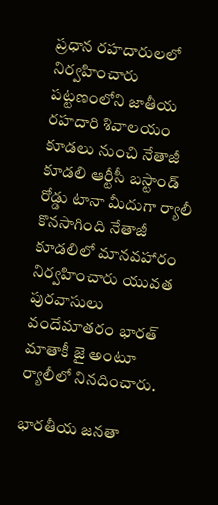ప్రధాన రహదారులలో నిర్వహించారు పట్టణంలోని జాతీయ రహదారి శివాలయం కూడలు నుంచి నేతాజీ కూడలి ఆర్టీసీ బస్టాండ్ రోడ్డు టానా మీదుగా ర్యాలీ కొనసాగింది నేతాజీ కూడలిలో మానవహారం నిర్వహించారు యువత పురవాసులు వందేమాతరం భారత్ మాతాకీ జై అంటూ ర్యాలీలో నినదించారు.

భారతీయ జనతా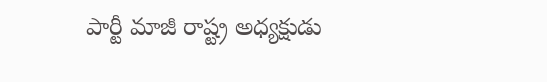పార్టీ మాజీ రాష్ట్ర అధ్యక్షుడు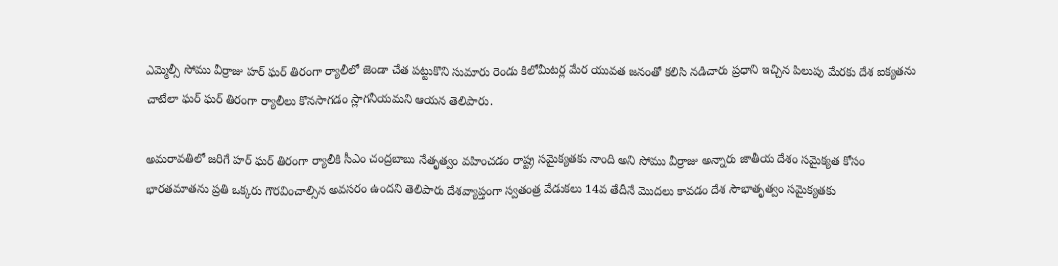ఎమ్మెల్సీ సోము వీర్రాజు హర్ ఘర్ తిరంగా ర్యాలీలో జెండా చేత పట్టుకొని సుమారు రెండు కిలోమీటర్ల మేర యువత జనంతో కలిసి నడిచారు ప్రధాని ఇచ్చిన పిలుపు మేరకు దేశ ఐక్యతను చాటేలా ఘర్ ఘర్ తిరంగా ర్యాలీలు కొనసాగడం స్లాగనీయమని ఆయన తెలిపారు.

అమరావతిలో జరిగే హర్ ఘర్ తిరంగా ర్యాలీకి సీఎం చంద్రబాబు నేతృత్వం వహించడం రాష్ట్ర సమైక్యతకు నాంది అని సోము వీర్రాజు అన్నారు జాతీయ దేశం సమైక్యత కోసం భారతమాతను ప్రతి ఒక్కరు గౌరవించాల్సిన అవసరం ఉందని తెలిపారు దేశవ్యాప్తంగా స్వతంత్ర వేడుకలు 14వ తేదీనే మొదలు కావడం దేశ సౌభాతృత్వం సమైక్యతకు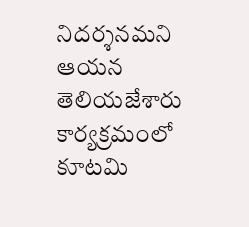నిదర్శనమని ఆయన తెలియజేశారు కార్యక్రమంలో కూటమి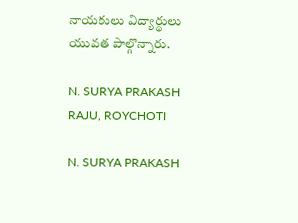నాయకులు విద్యార్థులు యువత పాల్గొన్నారు.

N. SURYA PRAKASH RAJU, ROYCHOTI

N. SURYA PRAKASH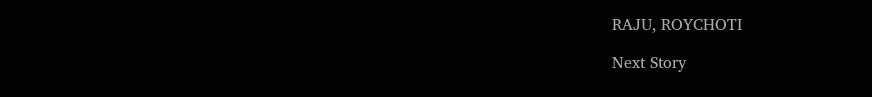RAJU, ROYCHOTI

Next Story